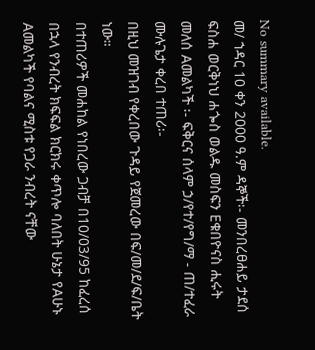No summary available.
መ/ ኀዳር 10 ቀን 2000 ዓ.ም ዳኞች፡- መንበረፀሐይ ታደሰ ፍስሐ ወርቅነህ ሐጐስ ወልዱ መስፍን Eቁበዮናስ ሒሩት መለሰ Aመልካች ፡- ፍቅርና ሰላም ኃ/የተ/የግ/ማ - ጠ/ተፈራ ሙሉጌታ ቀረበ ተጠሪ፡-
በዚህ መዝገብ የቀረበው ጉዳይ የጀመረው በፍ/መ/ደ/ፍ/ቤት ነው።
በተጠሪዎች መሐከል የነበረው ጋብቻ በ10/03/95 ከፈረሰ በኋላ የንብረት ክፍፍል ክርክሩ ቀጥሎ ባለበት ሁኔታ የAሁኑ Aመልካች የባልና ሚስቱ የጋራ ንብረት ናቸው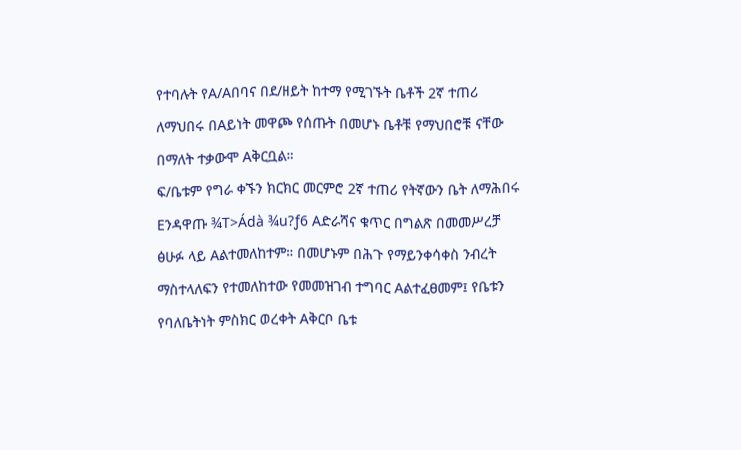የተባሉት የA/Aበባና በደ/ዘይት ከተማ የሚገኙት ቤቶች 2ኛ ተጠሪ ለማህበሩ በAይነት መዋጮ የሰጡት በመሆኑ ቤቶቹ የማህበሮቹ ናቸው በማለት ተቃውሞ Aቅርቧል።
ፍ/ቤቱም የግራ ቀኙን ክርክር መርምሮ 2ኛ ተጠሪ የትኛውን ቤት ለማሕበሩ Eንዳዋጡ ¾T>Ádà ¾u?ƒ6 Aድራሻና ቁጥር በግልጽ በመመሥረቻ ፅሁፉ ላይ Aልተመለከተም። በመሆኑም በሕጉ የማይንቀሳቀስ ንብረት ማስተላለፍን የተመለከተው የመመዝገብ ተግባር Aልተፈፀመም፤ የቤቱን የባለቤትነት ምስክር ወረቀት Aቅርቦ ቤቱ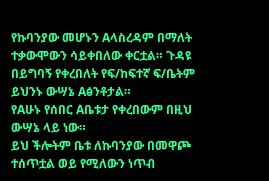የኩባንያው መሆኑን Aላስረዳም በማለት ተቃውሞውን ሳይቀበለው ቀርቷል። ጉዳዩ በይግባኝ የቀረበለት የፍ/ከፍተኛ ፍ/ቤትም ይህንኑ ውሣኔ Aፅንቶታል።
የAሁኑ የሰበር Aቤቱታ የቀረበውም በዚህ ውሣኔ ላይ ነው።
ይህ ችሎትም ቤቱ ለኩባንያው በመዋጮ ተሰጥቷል ወይ የሚለውን ነጥብ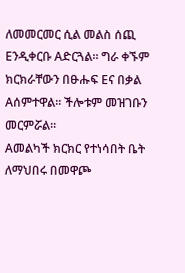ለመመርመር ሲል መልስ ሰጪ Eንዲቀርቡ Aድርጓል። ግራ ቀኙም ክርክራቸውን በፁሑፍ Eና በቃል Aሰምተዋል። ችሎቱም መዝገቡን መርምሯል።
Aመልካች ክርክር የተነሳበት ቤት ለማህበሩ በመዋጮ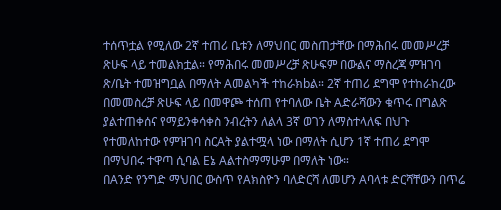ተሰጥቷል የሚለው 2ኛ ተጠሪ ቤቱን ለማህበር መስጠታቸው በማሕበሩ መመሥረቻ ጽሁፍ ላይ ተመልክቷል። የማሕበሩ መመሥረቻ ጽሁፍም በውልና ማስረጃ ምዝገባ ጽ/ቤት ተመዝግቧል በማለት Aመልካች ተከራክbል። 2ኛ ተጠሪ ደግሞ የተከራከረው በመመስረቻ ጽሁፍ ላይ በመዋጮ ተሰጠ የተባለው ቤት Aድራሻውን ቁጥሩ በግልጽ ያልተጠቀሰና የማይንቀሳቀስ ንብረትን ለልላ 3ኛ ወገን ለማስተላለፍ በህጉ የተመለከተው የምዝገባ ስርAት ያልተሟላ ነው በማለት ሲሆን 1ኛ ተጠሪ ደግሞ በማህበሩ ተዋጣ ሲባል Eኔ Aልተስማማሁም በማለት ነው።
በAንድ የንግድ ማህበር ውስጥ የAክስዮን ባለድርሻ ለመሆን Aባላቱ ድርሻቸውን በጥሬ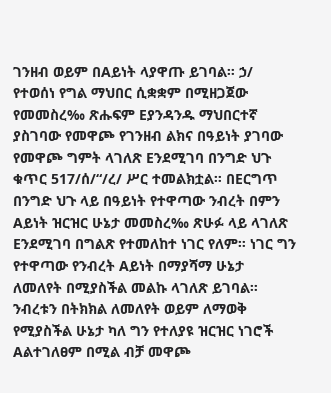ገንዘብ ወይም በAይነት ላያዋጡ ይገባል። ኃ/ የተወሰነ የግል ማህበር ሲቋቋም በሚዘጋጀው የመመስረ‰ ጽሑፍም Eያንዳንዱ ማህበርተኛ ያስገባው የመዋጮ የገንዘብ ልክና በዓይነት ያገባው የመዋጮ ግምት ላገለጽ Eንደሚገባ በንግድ ህጉ ቁጥር 517/ሰ/“/ረ/ ሥር ተመልክቷል። በEርግጥ በንግድ ህጉ ላይ በዓይነት የተዋጣው ንብረት በምን Aይነት ዝርዝር ሁኔታ መመስረ‰ ጽሁፉ ላይ ላገለጽ Eንደሚገባ በግልጽ የተመለከተ ነገር የለም። ነገር ግን የተዋጣው የንብረት Aይነት በማያሻማ ሁኔታ ለመለየት በሚያስችል መልኩ ላገለጽ ይገባል። ንብረቱን በትክክል ለመለየት ወይም ለማወቅ የሚያስችል ሁኔታ ካለ ግን የተለያዩ ዝርዝር ነገሮች Aልተገለፀም በሚል ብቻ መዋጮ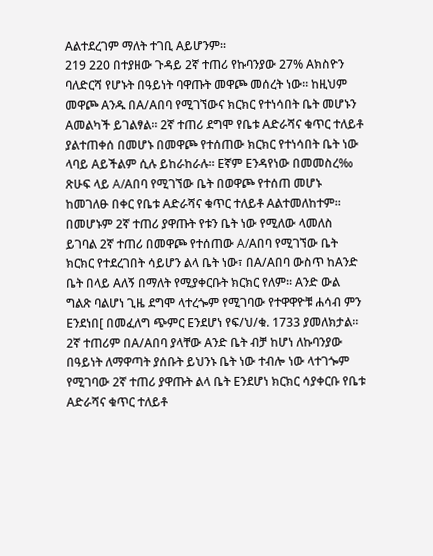Aልተደረገም ማለት ተገቢ Aይሆንም።
219 220 በተያዘው ጉዳይ 2ኛ ተጠሪ የኩባንያው 27% Aክስዮን ባለድርሻ የሆኑት በዓይነት ባዋጡት መዋጮ መሰረት ነው። ከዚህም መዋጮ Aንዱ በA/Aበባ የሚገኘውና ክርክር የተነሳበት ቤት መሆኑን Aመልካች ይገልፃል። 2ኛ ተጠሪ ደግሞ የቤቱ Aድራሻና ቁጥር ተለይቶ ያልተጠቀሰ በመሆኑ በመዋጮ የተሰጠው ክርክር የተነሳበት ቤት ነው ላባይ Aይችልም ሲሉ ይከራከራሉ። Eኛም Eንዳየነው በመመስረ‰ ጽሁፍ ላይ A/Aበባ የሚገኘው ቤት በወዋጮ የተሰጠ መሆኑ ከመገለፁ በቀር የቤቱ Aድራሻና ቁጥር ተለይቶ Aልተመለከተም። በመሆኑም 2ኛ ተጠሪ ያዋጡት የቱን ቤት ነው የሚለው ላመለስ ይገባል 2ኛ ተጠሪ በመዋጮ የተሰጠው A/Aበባ የሚገኘው ቤት ክርክር የተደረገበት ሳይሆን ልላ ቤት ነው፣ በA/Aበባ ውስጥ ከAንድ ቤት በላይ Aለኝ በማለት የሚያቀርቡት ክርክር የለም። Aንድ ውል ግልጽ ባልሆነ ጊዜ ደግሞ ላተረጐም የሚገባው የተዋዋዮቹ ሐሳብ ምን Eንደነበ[ በመፈለግ ጭምር Eንደሆነ የፍ/ህ/ቁ. 1733 ያመለክታል።
2ኛ ተጠሪም በA/Aበባ ያላቸው Aንድ ቤት ብቻ ከሆነ ለኩባንያው በዓይነት ለማዋጣት ያሰቡት ይህንኑ ቤት ነው ተብሎ ነው ላተገጐም የሚገባው 2ኛ ተጠሪ ያዋጡት ልላ ቤት Eንደሆነ ክርክር ሳያቀርቡ የቤቱ Aድራሻና ቁጥር ተለይቶ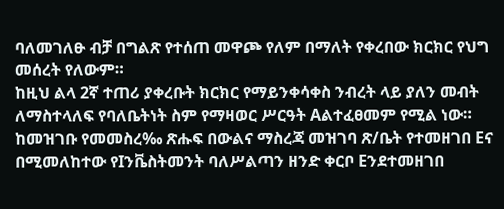ባለመገለፁ ብቻ በግልጽ የተሰጠ መዋጮ የለም በማለት የቀረበው ክርክር የህግ መሰረት የለውም።
ከዚህ ልላ 2ኛ ተጠሪ ያቀረቡት ክርክር የማይንቀሳቀስ ንብረት ላይ ያለን መብት ለማስተላለፍ የባለቤትነት ስም የማዛወር ሥርዓት Aልተፈፀመም የሚል ነው። ከመዝገቡ የመመስረ‰ ጽሑፍ በውልና ማስረጃ መዝገባ ጽ/ቤት የተመዘገበ Eና በሚመለከተው የIንቬስትመንት ባለሥልጣን ዘንድ ቀርቦ Eንደተመዘገበ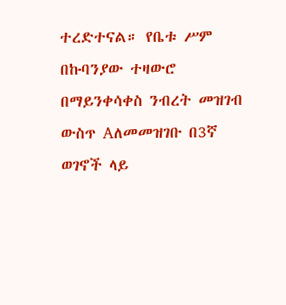ተረድተናል። የቤቱ ሥም በኩባንያው ተዛውሮ በማይንቀሳቀስ ንብረት መዝገብ ውስጥ Aለመመዝገቡ በ3ኛ ወገኖች ላይ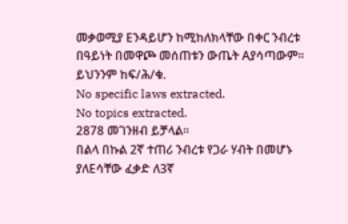መቃወሚያ Eንዳይሆን ከሚከለክላቸው በቀር ንብረቱ በዓይነት በመዋጮ መሰጠቱን ውጤት Aያሳጣውም። ይህንንም ከፍ/ሕ/ቁ.
No specific laws extracted.
No topics extracted.
2878 መገንዘብ ይቻላል።
በልላ በኩል 2ኛ ተጠሪ ንብረቱ የጋራ ሃብት በመሆኑ ያለEሳቸው ፈቃድ ለ3ኛ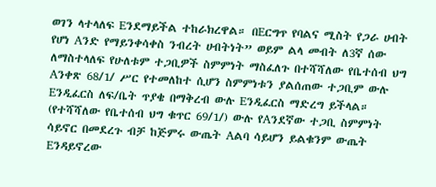ወገን ላተላለፍ Eንደማይችል ተከራክረዋል። በEርግጥ የባልና ሚስት የጋራ ሀብት የሆነ Aንድ የማይንቀሳቀስ ንብረት ሀብትነት” ወይም ልላ መብት ለ3ኛ ሰው ለማስተላለፍ የሁለቱም ተጋቢዎች ስምምነት ማስፈለጉ በተሻሻለው የቤተሰብ ህግ Aንቀጽ 68/1/ ሥር የተመለከተ ሲሆን ስምምነቱን ያልሰጠው ተጋቢም ውሉ Eንዲፈርስ ለፍ/ቤት ጥያቄ በማቅረብ ውሉ Eንዲፈርስ ማድረግ ይችላል። (የተሻሻለው የቤተሰብ ህግ ቁጥር 69/1/) ውሉ የAንደኛው ተጋቢ ስምምነት ሳይኖር በመደረጉ ብቻ ከጅምሩ ውጤት Aልባ ሳይሆን ይልቁንም ውጤት Eንዳይኖረው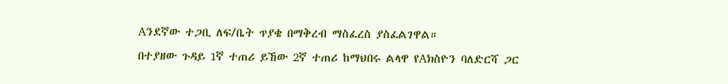Aንደኛው ተጋቢ ለፍ/ቤት ጥያቄ በማቅረብ ማስፈረስ ያስፈልገዋል።
በተያዘው ጉዳይ 1ኛ ተጠሪ ይኸው 2ኛ ተጠሪ ከማህበሩ ልላዋ የAክስዮን ባለድርሻ ጋር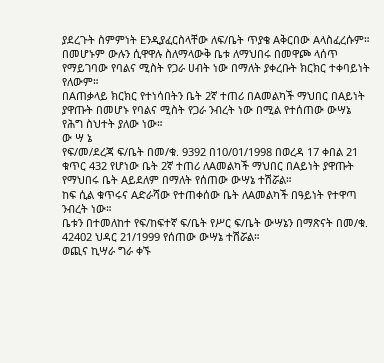ያደረጉት ስምምነት Eንዲያፈርስላቸው ለፍ/ቤት ጥያቄ Aቅርበው Aላስፈረሱም። በመሆኑም ውሉን ሲዋዋሉ ስለማላውቅ ቤቱ ለማህበሩ በመዋጮ ላሰጥ የማይገባው የባልና ሚስት የጋራ ሀብት ነው በማለት ያቀረቡት ክርክር ተቀባይነት የለውም።
በAጠቃላይ ክርክር የተነሳበትን ቤት 2ኛ ተጠሪ በAመልካች ማህበር በAይነት ያዋጡት በመሆኑ የባልና ሚስት የጋራ ንብረት ነው በሚል የተሰጠው ውሣኔ የሕግ ስህተት ያለው ነው።
ው ሣ ኔ
የፍ/መ/ደረጃ ፍ/ቤት በመ/ቁ. 9392 በ10/01/1998 በወረዳ 17 ቀበል 21 ቁጥር 432 የሆነው ቤት 2ኛ ተጠሪ ለAመልካች ማህበር በAይነት ያዋጡት የማህበሩ ቤት Aይደለም በማለት የሰጠው ውሣኔ ተሽሯል።
ከፍ ሲል ቁጥሩና Aድራሻው የተጠቀሰው ቤት ለAመልካች በዓይነት የተዋጣ ንብረት ነው።
ቤቱን በተመለከተ የፍ/ከፍተኛ ፍ/ቤት የሥር ፍ/ቤት ውሣኔን በማጽናት በመ/ቁ. 42402 ህዳር 21/1999 የሰጠው ውሣኔ ተሽሯል።
ወጪና ኪሣራ ግራ ቀኙ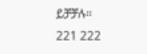ይቻቻሉ።
221 222